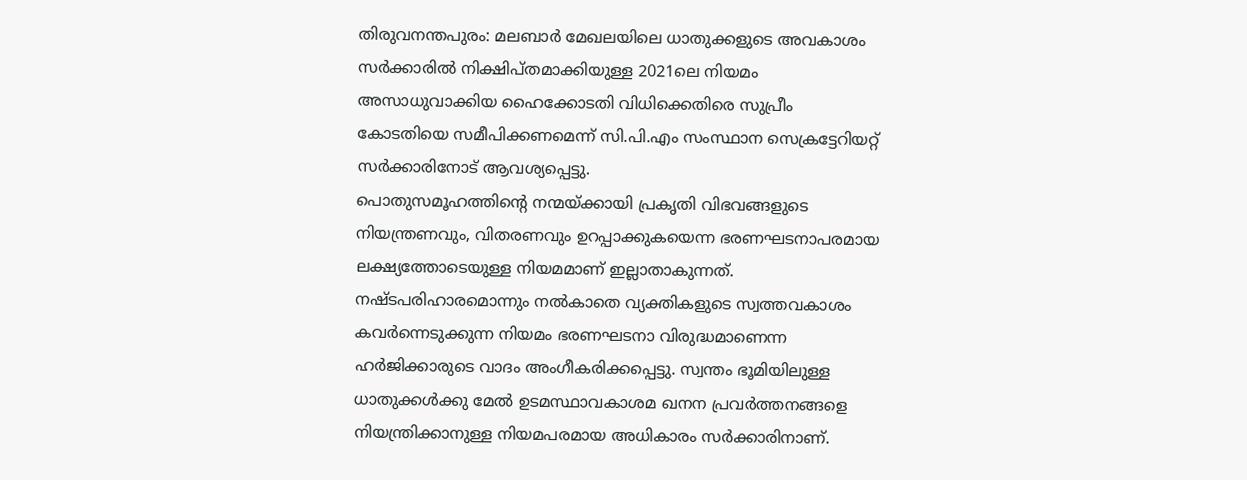തിരുവനന്തപുരം: മലബാർ മേഖലയിലെ ധാതുക്കളുടെ അവകാശം സർക്കാരിൽ നിക്ഷിപ്തമാക്കിയുള്ള 2021ലെ നിയമം അസാധുവാക്കിയ ഹൈക്കോടതി വിധിക്കെതിരെ സുപ്രീം കോടതിയെ സമീപിക്കണമെന്ന് സി.പി.എം സംസ്ഥാന സെക്രട്ടേറിയറ്റ് സർക്കാരിനോട് ആവശ്യപ്പെട്ടു.
പൊതുസമൂഹത്തിന്റെ നന്മയ്ക്കായി പ്രകൃതി വിഭവങ്ങളുടെ നിയന്ത്രണവും, വിതരണവും ഉറപ്പാക്കുകയെന്ന ഭരണഘടനാപരമായ ലക്ഷ്യത്തോടെയുള്ള നിയമമാണ് ഇല്ലാതാകുന്നത്. നഷ്ടപരിഹാരമൊന്നും നൽകാതെ വ്യക്തികളുടെ സ്വത്തവകാശം കവർന്നെടുക്കുന്ന നിയമം ഭരണഘടനാ വിരുദ്ധമാണെന്ന ഹർജിക്കാരുടെ വാദം അംഗീകരിക്കപ്പെട്ടു. സ്വന്തം ഭൂമിയിലുള്ള ധാതുക്കൾക്കു മേൽ ഉടമസ്ഥാവകാശമ ഖനന പ്രവർത്തനങ്ങളെ നിയന്ത്രിക്കാനുള്ള നിയമപരമായ അധികാരം സർക്കാരിനാണ്.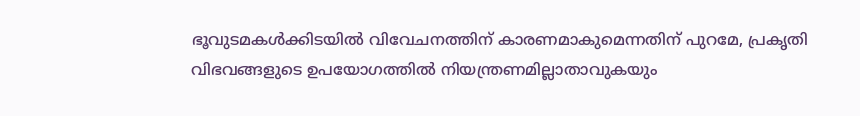ഭൂവുടമകൾക്കിടയിൽ വിവേചനത്തിന് കാരണമാകുമെന്നതിന് പുറമേ, പ്രകൃതി വിഭവങ്ങളുടെ ഉപയോഗത്തിൽ നിയന്ത്രണമില്ലാതാവുകയും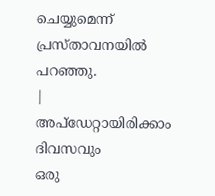ചെയ്യുമെന്ന് പ്രസ്താവനയിൽ പറഞ്ഞു.
|
അപ്ഡേറ്റായിരിക്കാം ദിവസവും
ഒരു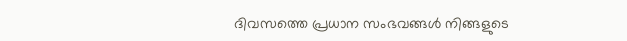ദിവസത്തെ പ്രധാന സംഭവങ്ങൾ നിങ്ങളുടെ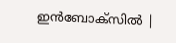ഇൻബോക്സിൽ |